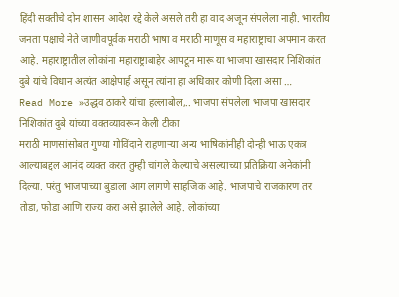हिंदी सक्तीचे दोन शासन आदेश रद्दे केले असले तरी हा वाद अजून संपलेला नाही. भारतीय जनता पक्षाचे नेते जाणीवपूर्वक मराठी भाषा व मराठी माणूस व महाराष्ट्राचा अपमान करत आहे. महाराष्ट्रातील लोकांना महाराष्ट्राबाहेर आपटून मारू या भाजपा खासदार निशिकांत दुबे यांचे विधान अत्यंत आक्षेपार्ह असून त्यांना हा अधिकार कोणी दिला असा …
Read More »उद्धव ठाकरे यांचा हल्लाबोल,.. भाजपा संपलेला भाजपा खासदार निशिकांत दुबे यांच्या वक्तव्यावरून केली टीका
मराठी माणसांसोबत गुण्या गोविंदाने राहणाऱ्या अन्य भाषिकांनीही दोन्ही भाऊ एकत्र आल्याबद्दल आनंद व्यक्त करत तुम्ही चांगले केल्याचे असल्याच्या प्रतिक्रिया अनेकांनी दिल्या. परंतु भाजपाच्या बुडाला आग लागणे साहजिक आहे. भाजपाचे राजकारण तर तोडा, फोडा आणि राज्य करा असे झालेले आहे. लोकांच्या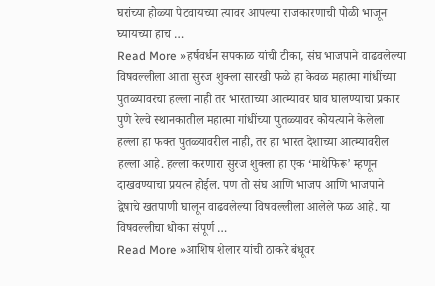घरांच्या होळ्या पेटवायच्या त्यावर आपल्या राजकारणाची पोळी भाजून घ्यायच्या हाच …
Read More »हर्षवर्धन सपकाळ यांची टीका, संघ भाजपाने वाढवलेल्या विषवल्लीला आता सुरज शुक्ला सारखी फळे हा केवळ महात्मा गांधींच्या पुतळ्यावरचा हल्ला नाही तर भारताच्या आत्म्यावर घाव घालण्याचा प्रकार
पुणे रेल्वे स्थानकातील महात्मा गांधींच्या पुतळ्यावर कोयत्याने केलेला हल्ला हा फक्त पुतळ्यावरील नाही, तर हा भारत देशाच्या आत्म्यावरील हल्ला आहे. हल्ला करणारा सुरज शुक्ला हा एक ‘माथेफिरू’ म्हणून दाखवण्याचा प्रयत्न होईल. पण तो संघ आणि भाजप आणि भाजपाने द्वेषाचे खतपाणी घालून वाढवलेल्या विषवल्लीला आलेले फळ आहे. या विषवल्लीचा धोका संपूर्ण …
Read More »आशिष शेलार यांची ठाकरे बंधूवर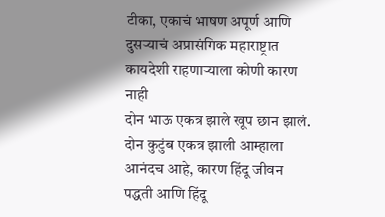टीका, एकाचं भाषण अपूर्ण आणि दुसऱ्याचं अप्रासंगिक महाराष्ट्रात कायदेशी राहणाऱ्याला कोणी कारण नाही
दोन भाऊ एकत्र झाले खूप छान झालं. दोन कुटुंब एकत्र झाली आम्हाला आनंदच आहे, कारण हिंदू जीवन पद्धती आणि हिंदू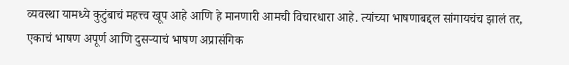व्यवस्था यामध्ये कुटुंबाचं महत्त्व खूप आहे आणि हे मानणारी आमची विचारधारा आहे. त्यांच्या भाषणाबद्दल सांगायचंच झालं तर, एकाचं भाषण अपूर्ण आणि दुसऱ्याचं भाषण अप्रासंगिक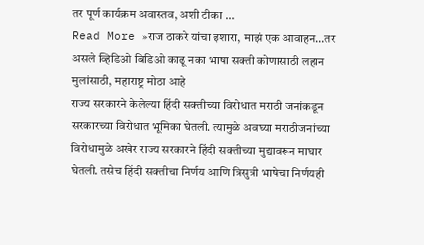तर पूर्ण कार्यक्रम अवास्तव, अशी टीका …
Read More »राज ठाकरे यांचा इशारा, माझं एक आवाहन…तर असले व्हिडिओ बिडिओ काढू नका भाषा सक्ती कोणासाठी लहान मुलांसाठी, महाराष्ट्र मोठा आहे
राज्य सरकारने केलेल्या हिंदी सक्तीच्या विरोधात मराठी जनांकडून सरकारच्या विरोधात भूमिका घेतली. त्यामुळे अवघ्या मराठीजनांच्या विरोधामुळे अखेर राज्य सरकारने हिंदी सक्तीच्या मुद्यावरून माघार घेतली. तसेच हिंदी सक्तीचा निर्णय आणि त्रिसुत्री भाषेचा निर्णयही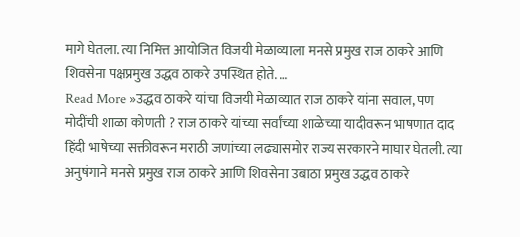मागे घेतला. त्या निमित्त आयोजित विजयी मेळाव्याला मनसे प्रमुख राज ठाकरे आणि शिवसेना पक्षप्रमुख उद्धव ठाकरे उपस्थित होते. …
Read More »उद्धव ठाकरे यांचा विजयी मेळाव्यात राज ठाकरे यांना सवाल, पण मोदींची शाळा कोणती ? राज ठाकरे यांच्या सर्वांच्या शाळेच्या यादीवरून भाषणात दाद
हिंदी भाषेच्या सक्तीवरून मराठी जणांच्या लढ्यासमोर राज्य सरकारने माघार घेतली. त्या अनुषंगाने मनसे प्रमुख राज ठाकरे आणि शिवसेना उबाठा प्रमुख उद्धव ठाकरे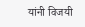यांनी विजयी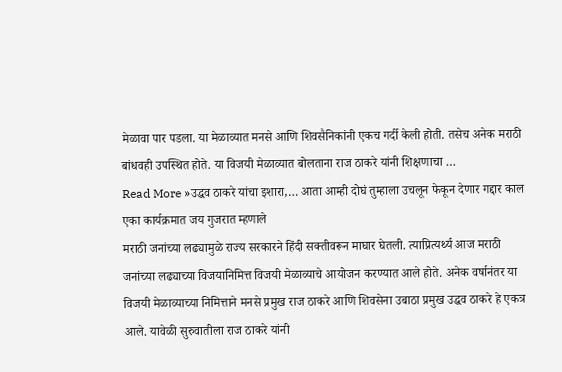मेळावा पार पडला. या मेळाव्यात मनसे आणि शिवसैनिकांनी एकच गर्दी केली होती. तसेच अनेक मराठी बांधवही उपस्थित होते. या विजयी मेळाव्यात बोलताना राज ठाकरे यांनी शिक्षणाचा …
Read More »उद्धव ठाकरे यांचा इशारा,… आता आम्ही दोघं तुम्हाला उचलून फेकून देणार गद्दार काल एका कार्यक्रमात जय गुजरात म्हणाले
मराठी जनांच्या लढ्यामुळे राज्य सरकारने हिंदी सक्तीवरून माघार घेतली. त्याप्रित्यर्थ्य आज मराठी जनांच्या लढ्याच्या विजयानिमित्त विजयी मेळाव्याचे आयोजन करण्यात आले होते. अनेक वर्षानंतर या विजयी मेळाव्याच्या निमित्ताने मनसे प्रमुख राज ठाकरे आणि शिवसेना उबाठा प्रमुख उद्धव ठाकरे हे एकत्र आले. यावेळी सुरुवातीला राज ठाकरे यांनी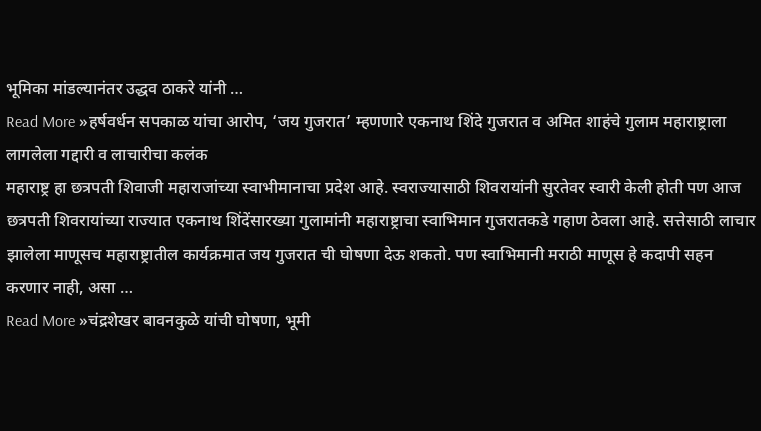भूमिका मांडल्यानंतर उद्धव ठाकरे यांनी …
Read More »हर्षवर्धन सपकाळ यांचा आरोप, ‘जय गुजरात’ म्हणणारे एकनाथ शिंदे गुजरात व अमित शाहंचे गुलाम महाराष्ट्राला लागलेला गद्दारी व लाचारीचा कलंक
महाराष्ट्र हा छत्रपती शिवाजी महाराजांच्या स्वाभीमानाचा प्रदेश आहे. स्वराज्यासाठी शिवरायांनी सुरतेवर स्वारी केली होती पण आज छत्रपती शिवरायांच्या राज्यात एकनाथ शिंदेंसारख्या गुलामांनी महाराष्ट्राचा स्वाभिमान गुजरातकडे गहाण ठेवला आहे. सत्तेसाठी लाचार झालेला माणूसच महाराष्ट्रातील कार्यक्रमात जय गुजरात ची घोषणा देऊ शकतो. पण स्वाभिमानी मराठी माणूस हे कदापी सहन करणार नाही, असा …
Read More »चंद्रशेखर बावनकुळे यांची घोषणा, भूमी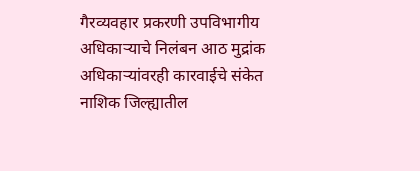गैरव्यवहार प्रकरणी उपविभागीय अधिकाऱ्याचे निलंबन आठ मुद्रांक अधिकाऱ्यांवरही कारवाईचे संकेत
नाशिक जिल्ह्यातील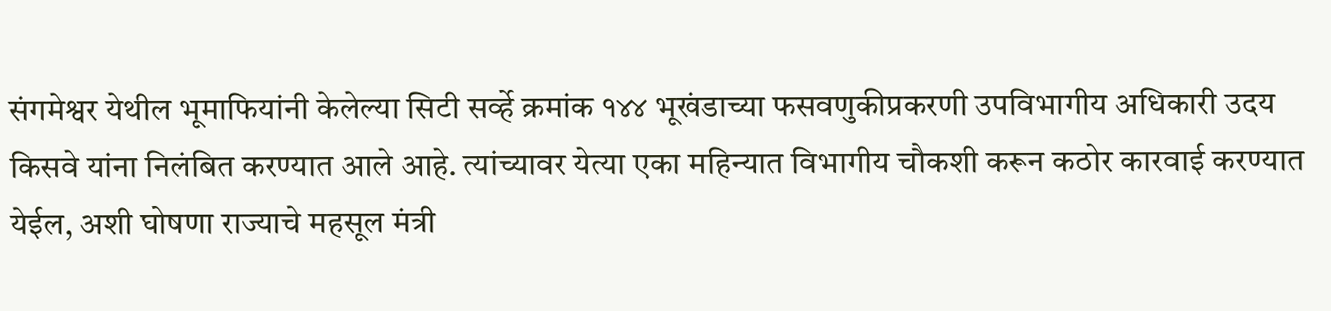संगमेश्वर येथील भूमाफियांनी केलेल्या सिटी सर्व्हे क्रमांक १४४ भूखंडाच्या फसवणुकीप्रकरणी उपविभागीय अधिकारी उदय किसवे यांना निलंबित करण्यात आले आहे. त्यांच्यावर येत्या एका महिन्यात विभागीय चौकशी करून कठोर कारवाई करण्यात येईल, अशी घोषणा राज्याचे महसूल मंत्री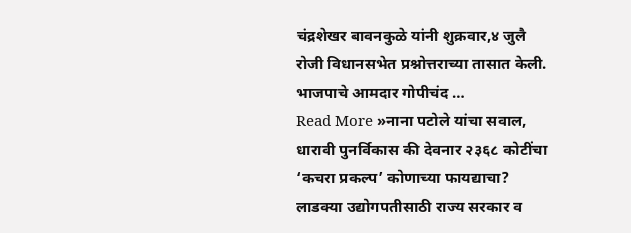चंद्रशेखर बावनकुळे यांनी शुक्रवार,४ जुलै रोजी विधानसभेत प्रश्नोत्तराच्या तासात केली. भाजपाचे आमदार गोपीचंद …
Read More »नाना पटोले यांचा सवाल, धारावी पुनर्विकास की देवनार २३६८ कोटींचा ‘कचरा प्रकल्प’ कोणाच्या फायद्याचा? लाडक्या उद्योगपतीसाठी राज्य सरकार व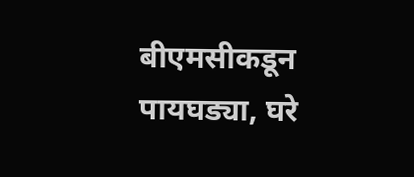बीएमसीकडून पायघड्या, घरे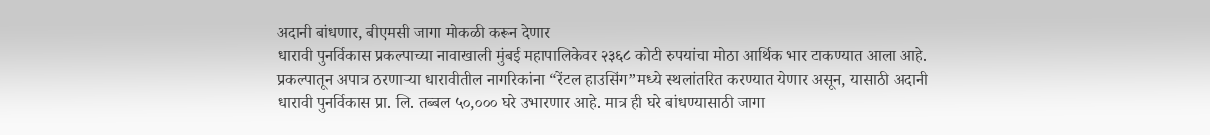अदानी बांधणार, बीएमसी जागा मोकळी करून देणार
धारावी पुनर्विकास प्रकल्पाच्या नावाखाली मुंबई महापालिकेवर २३६८ कोटी रुपयांचा मोठा आर्थिक भार टाकण्यात आला आहे. प्रकल्पातून अपात्र ठरणाऱ्या धारावीतील नागरिकांना “रेंटल हाउसिंग”मध्ये स्थलांतरित करण्यात येणार असून, यासाठी अदानी धारावी पुनर्विकास प्रा. लि. तब्बल ५०,००० घरे उभारणार आहे. मात्र ही घरे बांधण्यासाठी जागा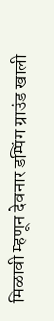मिळावी म्हणून देवनार डम्पिंग ग्राउंड खाली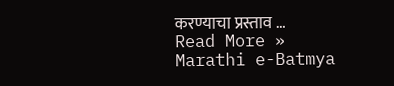करण्याचा प्रस्ताव …
Read More »
Marathi e-Batmya